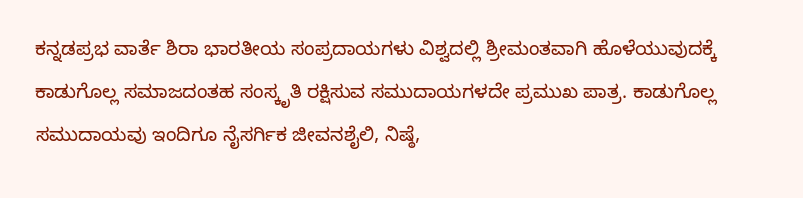ಕನ್ನಡಪ್ರಭ ವಾರ್ತೆ ಶಿರಾ ಭಾರತೀಯ ಸಂಪ್ರದಾಯಗಳು ವಿಶ್ವದಲ್ಲಿ ಶ್ರೀಮಂತವಾಗಿ ಹೊಳೆಯುವುದಕ್ಕೆ ಕಾಡುಗೊಲ್ಲ ಸಮಾಜದಂತಹ ಸಂಸ್ಕೃತಿ ರಕ್ಷಿಸುವ ಸಮುದಾಯಗಳದೇ ಪ್ರಮುಖ ಪಾತ್ರ. ಕಾಡುಗೊಲ್ಲ ಸಮುದಾಯವು ಇಂದಿಗೂ ನೈಸರ್ಗಿಕ ಜೀವನಶೈಲಿ, ನಿಷ್ಠೆ,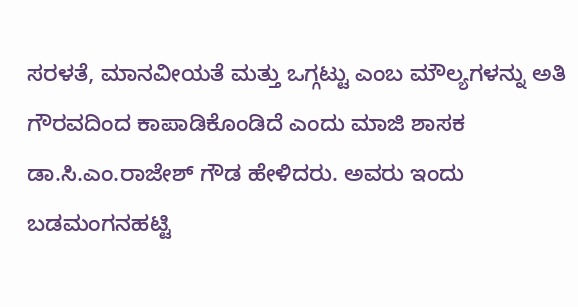ಸರಳತೆ, ಮಾನವೀಯತೆ ಮತ್ತು ಒಗ್ಗಟ್ಟು ಎಂಬ ಮೌಲ್ಯಗಳನ್ನು ಅತಿ ಗೌರವದಿಂದ ಕಾಪಾಡಿಕೊಂಡಿದೆ ಎಂದು ಮಾಜಿ ಶಾಸಕ ಡಾ.ಸಿ.ಎಂ.ರಾಜೇಶ್ ಗೌಡ ಹೇಳಿದರು. ಅವರು ಇಂದು ಬಡಮಂಗನಹಟ್ಟಿ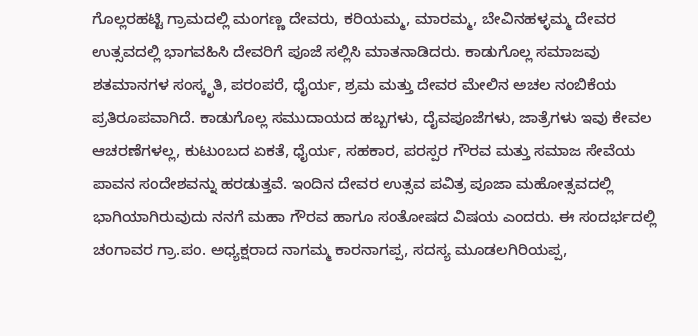ಗೊಲ್ಲರಹಟ್ಟಿ ಗ್ರಾಮದಲ್ಲಿ ಮಂಗಣ್ಣ ದೇವರು, ಕರಿಯಮ್ಮ, ಮಾರಮ್ಮ, ಬೇವಿನಹಳ್ಳಮ್ಮ ದೇವರ ಉತ್ಸವದಲ್ಲಿ ಭಾಗವಹಿಸಿ ದೇವರಿಗೆ ಪೂಜೆ ಸಲ್ಲಿಸಿ ಮಾತನಾಡಿದರು. ಕಾಡುಗೊಲ್ಲ ಸಮಾಜವು ಶತಮಾನಗಳ ಸಂಸ್ಕೃತಿ, ಪರಂಪರೆ, ಧೈರ್ಯ, ಶ್ರಮ ಮತ್ತು ದೇವರ ಮೇಲಿನ ಅಚಲ ನಂಬಿಕೆಯ ಪ್ರತಿರೂಪವಾಗಿದೆ. ಕಾಡುಗೊಲ್ಲ ಸಮುದಾಯದ ಹಬ್ಬಗಳು, ದೈವಪೂಜೆಗಳು, ಜಾತ್ರೆಗಳು ಇವು ಕೇವಲ ಆಚರಣೆಗಳಲ್ಲ, ಕುಟುಂಬದ ಏಕತೆ, ಧೈರ್ಯ, ಸಹಕಾರ, ಪರಸ್ಪರ ಗೌರವ ಮತ್ತು ಸಮಾಜ ಸೇವೆಯ ಪಾವನ ಸಂದೇಶವನ್ನು ಹರಡುತ್ತವೆ. ಇಂದಿನ ದೇವರ ಉತ್ಸವ ಪವಿತ್ರ ಪೂಜಾ ಮಹೋತ್ಸವದಲ್ಲಿ ಭಾಗಿಯಾಗಿರುವುದು ನನಗೆ ಮಹಾ ಗೌರವ ಹಾಗೂ ಸಂತೋಷದ ವಿಷಯ ಎಂದರು. ಈ ಸಂದರ್ಭದಲ್ಲಿ ಚಂಗಾವರ ಗ್ರಾ.ಪಂ. ಅಧ್ಯಕ್ಷರಾದ ನಾಗಮ್ಮ ಕಾರನಾಗಪ್ಪ, ಸದಸ್ಯ ಮೂಡಲಗಿರಿಯಪ್ಪ,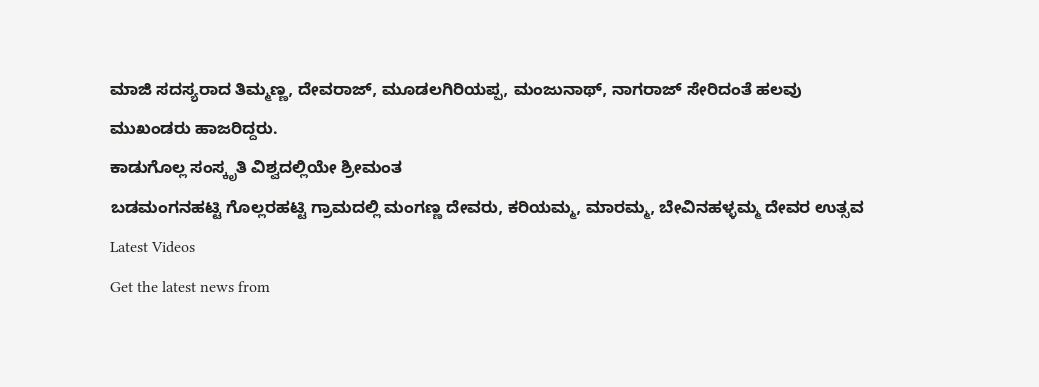ಮಾಜಿ ಸದಸ್ಯರಾದ ತಿಮ್ಮಣ್ಣ, ದೇವರಾಜ್, ಮೂಡಲಗಿರಿಯಪ್ಪ, ಮಂಜುನಾಥ್, ನಾಗರಾಜ್ ಸೇರಿದಂತೆ ಹಲವು ಮುಖಂಡರು ಹಾಜರಿದ್ದರು.
ಕಾಡುಗೊಲ್ಲ ಸಂಸ್ಕೃತಿ ವಿಶ್ವದಲ್ಲಿಯೇ ಶ್ರೀಮಂತ
ಬಡಮಂಗನಹಟ್ಟಿ ಗೊಲ್ಲರಹಟ್ಟಿ ಗ್ರಾಮದಲ್ಲಿ ಮಂಗಣ್ಣ ದೇವರು, ಕರಿಯಮ್ಮ, ಮಾರಮ್ಮ, ಬೇವಿನಹಳ್ಳಮ್ಮ ದೇವರ ಉತ್ಸವ
Latest Videos
Get the latest news from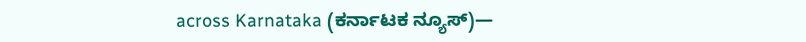across Karnataka (ಕರ್ನಾಟಕ ನ್ಯೂಸ್)—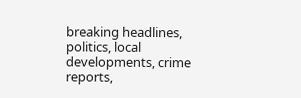breaking headlines, politics, local developments, crime reports,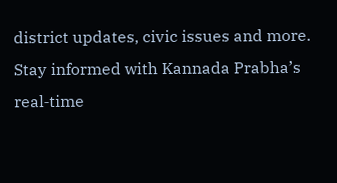district updates, civic issues and more. Stay informed with Kannada Prabha’s real‑time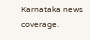Karnataka news coverage.